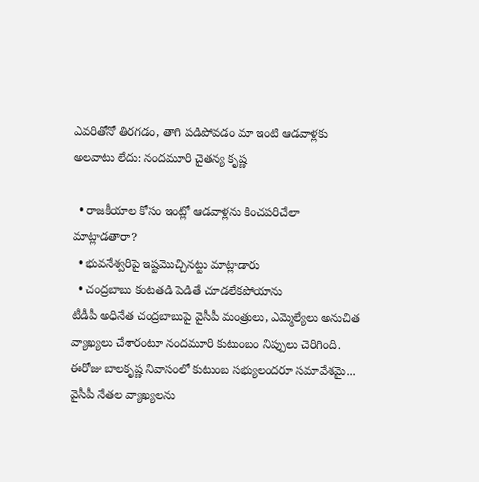ఎవరితోనో తిరగడం, తాగి పడిపోవడం మా ఇంటి ఆడవాళ్లకు అలవాటు లేదు: నందమూరి చైతన్య కృష్ణ

  • రాజకీయాల కోసం ఇంట్లో ఆడవాళ్లను కించపరిచేలా మాట్లాడతారా?
  • భువనేశ్వరిపై ఇష్టమొచ్చినట్టు మాట్లాడారు
  • చంద్రబాబు కంటతడి పెడితే చూడలేకపోయాను
టీడీపీ అధినేత చంద్రబాబుపై వైసీపీ మంత్రులు, ఎమ్మెల్యేలు అనుచిత వ్యాఖ్యలు చేశారంటూ నందమూరి కుటుంబం నిప్పులు చెరిగింది. ఈరోజు బాలకృష్ణ నివాసంలో కుటుంబ సభ్యులందరూ సమావేశమై... వైసీపీ నేతల వ్యాఖ్యలను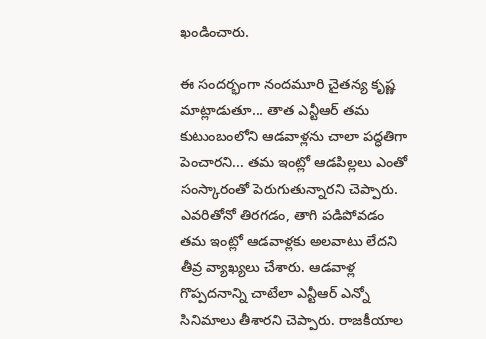ఖండించారు.

ఈ సందర్భంగా నందమూరి చైతన్య కృష్ణ మాట్లాడుతూ... తాత ఎన్టీఆర్ తమ కుటుంబంలోని ఆడవాళ్లను చాలా పద్ధతిగా పెంచారని... తమ ఇంట్లో ఆడపిల్లలు ఎంతో సంస్కారంతో పెరుగుతున్నారని చెప్పారు. ఎవరితోనో తిరగడం, తాగి పడిపోవడం తమ ఇంట్లో ఆడవాళ్లకు అలవాటు లేదని తీవ్ర వ్యాఖ్యలు చేశారు. ఆడవాళ్ల గొప్పదనాన్ని చాటేలా ఎన్టీఆర్ ఎన్నో సినిమాలు తీశారని చెప్పారు. రాజకీయాల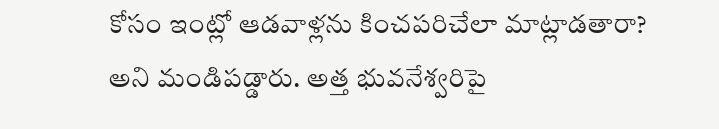కోసం ఇంట్లో ఆడవాళ్లను కించపరిచేలా మాట్లాడతారా? అని మండిపడ్డారు. అత్త భువనేశ్వరిపై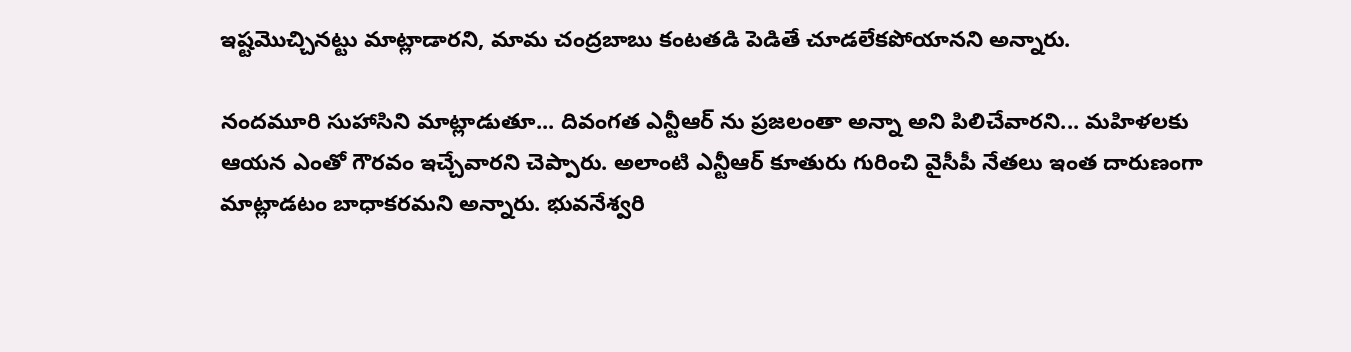ఇష్టమొచ్చినట్టు మాట్లాడారని, మామ చంద్రబాబు కంటతడి పెడితే చూడలేకపోయానని అన్నారు.

నందమూరి సుహాసిని మాట్లాడుతూ... దివంగత ఎన్టీఆర్ ను ప్రజలంతా అన్నా అని పిలిచేవారని... మహిళలకు ఆయన ఎంతో గౌరవం ఇచ్చేవారని చెప్పారు. అలాంటి ఎన్టీఆర్ కూతురు గురించి వైసీపీ నేతలు ఇంత దారుణంగా మాట్లాడటం బాధాకరమని అన్నారు. భువనేశ్వరి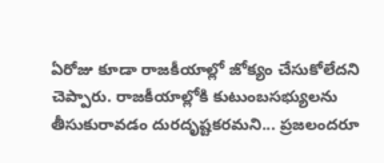ఏరోజు కూడా రాజకీయాల్లో జోక్యం చేసుకోలేదని చెప్పారు. రాజకీయాల్లోకి కుటుంబసభ్యులను తీసుకురావడం దురదృష్టకరమని... ప్రజలందరూ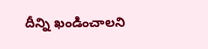దీన్ని ఖండించాలని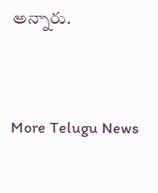అన్నారు.


More Telugu News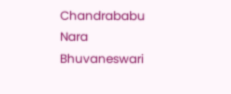Chandrababu Nara Bhuvaneswari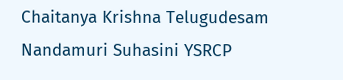Chaitanya Krishna Telugudesam Nandamuri Suhasini YSRCP